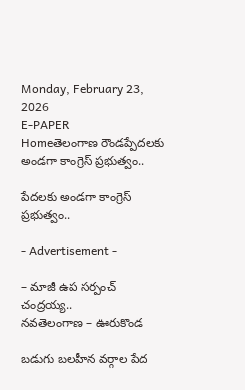Monday, February 23, 2026
E-PAPER
Homeతెలంగాణ రౌండప్పేదలకు అండగా కాంగ్రెస్ ప్రభుత్వం..

పేదలకు అండగా కాంగ్రెస్ ప్రభుత్వం..

- Advertisement -

– మాజీ ఉప సర్పంచ్ చంద్రయ్య..
నవతెలంగాణ – ఊరుకొండ

బడుగు బలహీన వర్గాల పేద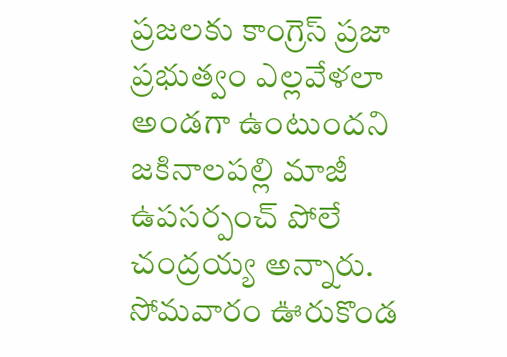ప్రజలకు కాంగ్రెస్ ప్రజా ప్రభుత్వం ఎల్లవేళలా అండగా ఉంటుందని జకినాలపల్లి మాజీ ఉపసర్పంచ్ పోలే చంద్రయ్య అన్నారు. సోమవారం ఊరుకొండ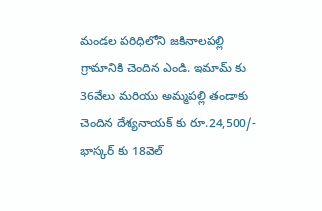మండల పరిధిలోని జకినాలపల్లి గ్రామానికి చెందిన ఎండి. ఇమామ్ కు 36వేలు మరియు అమ్మపల్లి తండాకు చెందిన దేశ్యనాయక్ కు రూ.24,500/- భాస్కర్ కు 18వెల్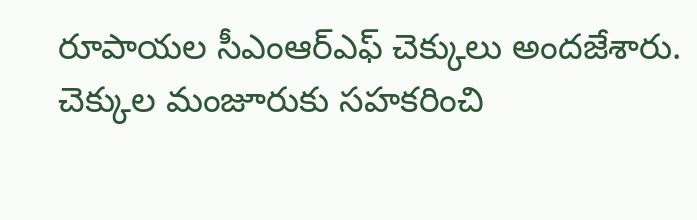రూపాయల సీఎంఆర్ఎఫ్ చెక్కులు అందజేశారు. చెక్కుల మంజూరుకు సహకరించి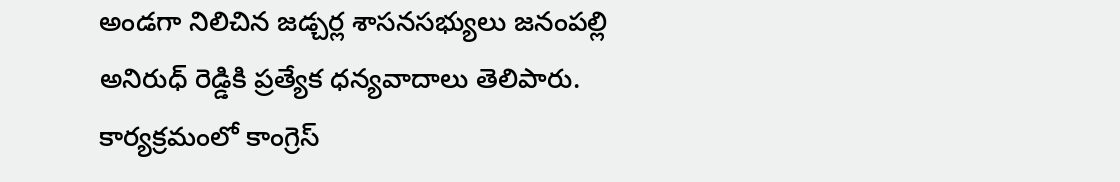అండగా నిలిచిన జడ్చర్ల శాసనసభ్యులు జనంపల్లి అనిరుధ్ రెడ్డికి ప్రత్యేక ధన్యవాదాలు తెలిపారు. కార్యక్రమంలో కాంగ్రెస్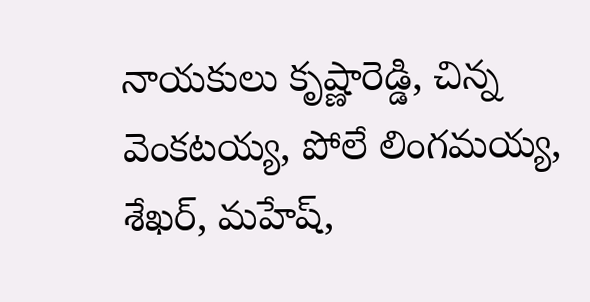నాయకులు కృష్ణారెడ్డి, చిన్న వెంకటయ్య, పోలే లింగమయ్య, శేఖర్, మహేష్,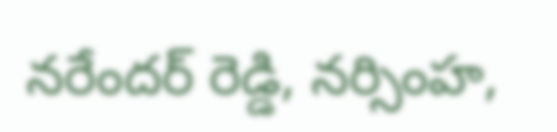నరేందర్ రెడ్డి, నర్సింహ,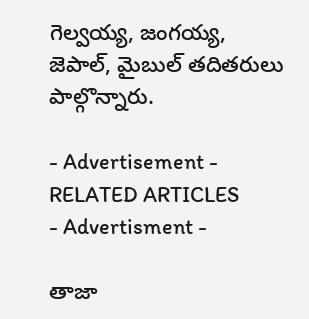గెల్వయ్య, జంగయ్య, జెపాల్, మైబుల్ తదితరులు పాల్గొన్నారు.

- Advertisement -
RELATED ARTICLES
- Advertisment -

తాజా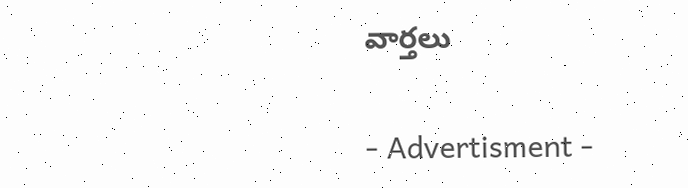వార్తలు

- Advertisment -